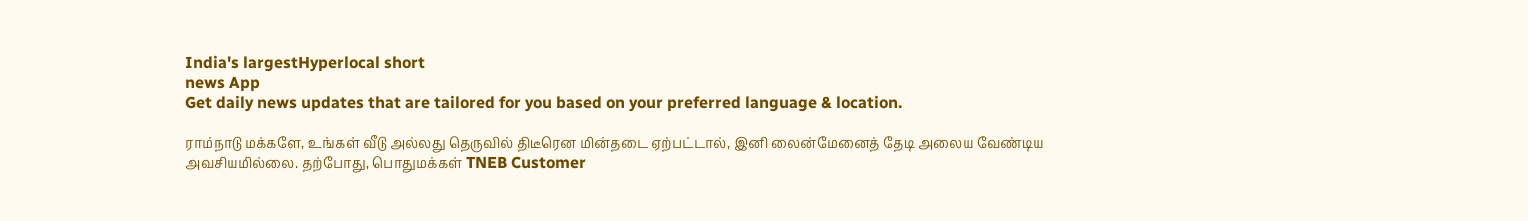India's largestHyperlocal short
news App
Get daily news updates that are tailored for you based on your preferred language & location.

ராம்நாடு மக்களே, உங்கள் வீடு அல்லது தெருவில் திடீரென மின்தடை ஏற்பட்டால், இனி லைன்மேனைத் தேடி அலைய வேண்டிய அவசியமில்லை. தற்போது, பொதுமக்கள் TNEB Customer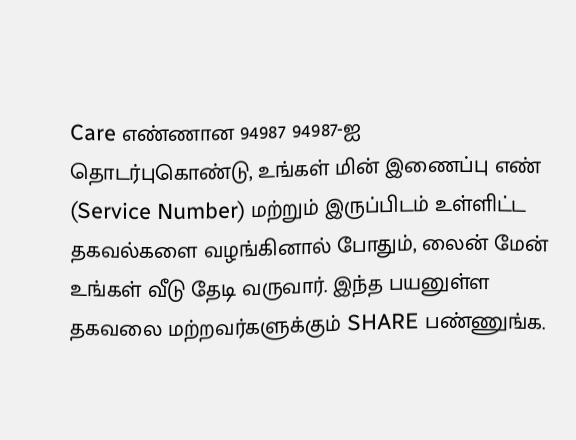Care எண்ணான 94987 94987-ஐ தொடர்புகொண்டு, உங்கள் மின் இணைப்பு எண் (Service Number) மற்றும் இருப்பிடம் உள்ளிட்ட தகவல்களை வழங்கினால் போதும், லைன் மேன் உங்கள் வீடு தேடி வருவார். இந்த பயனுள்ள தகவலை மற்றவர்களுக்கும் SHARE பண்ணுங்க.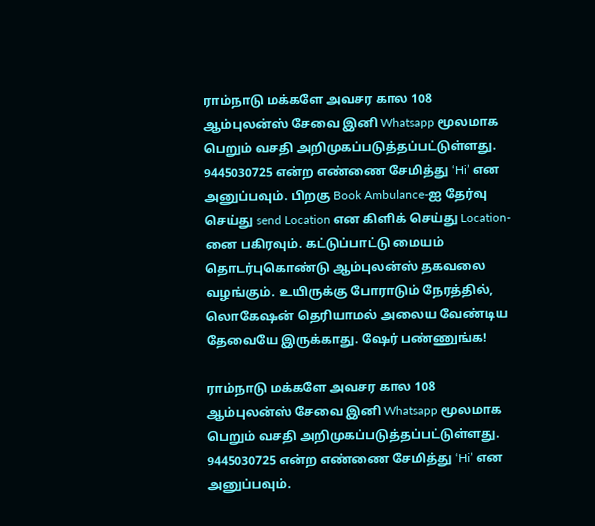ராம்நாடு மக்களே அவசர கால 108 ஆம்புலன்ஸ் சேவை இனி Whatsapp மூலமாக பெறும் வசதி அறிமுகப்படுத்தப்பட்டுள்ளது. 9445030725 என்ற எண்ணை சேமித்து ‘Hi’ என அனுப்பவும். பிறகு Book Ambulance-ஐ தேர்வு செய்து send Location என கிளிக் செய்து Location-னை பகிரவும். கட்டுப்பாட்டு மையம் தொடர்புகொண்டு ஆம்புலன்ஸ் தகவலை வழங்கும். உயிருக்கு போராடும் நேரத்தில், லொகேஷன் தெரியாமல் அலைய வேண்டிய தேவையே இருக்காது. ஷேர் பண்ணுங்க!

ராம்நாடு மக்களே அவசர கால 108 ஆம்புலன்ஸ் சேவை இனி Whatsapp மூலமாக பெறும் வசதி அறிமுகப்படுத்தப்பட்டுள்ளது. 9445030725 என்ற எண்ணை சேமித்து ‘Hi’ என அனுப்பவும்.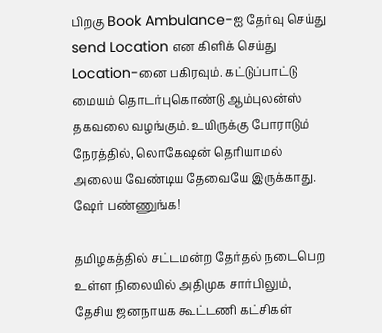பிறகு Book Ambulance-ஐ தேர்வு செய்து send Location என கிளிக் செய்து Location-னை பகிரவும். கட்டுப்பாட்டு மையம் தொடர்புகொண்டு ஆம்புலன்ஸ் தகவலை வழங்கும். உயிருக்கு போராடும் நேரத்தில், லொகேஷன் தெரியாமல் அலைய வேண்டிய தேவையே இருக்காது. ஷேர் பண்ணுங்க!

தமிழகத்தில் சட்டமன்ற தேர்தல் நடைபெற உள்ள நிலையில் அதிமுக சார்பிலும், தேசிய ஜனநாயக கூட்டணி கட்சிகள்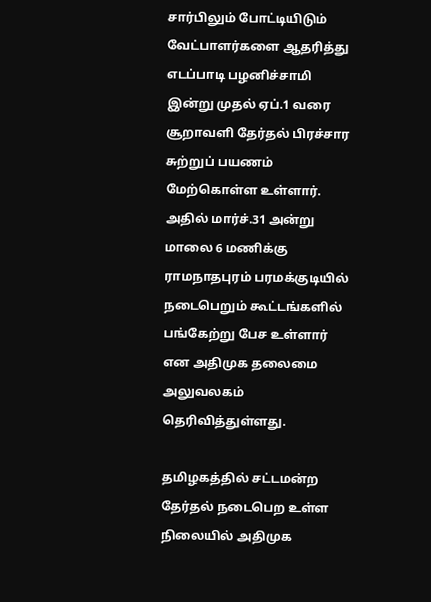சார்பிலும் போட்டியிடும் வேட்பாளர்களை ஆதரித்து எடப்பாடி பழனிச்சாமி இன்று முதல் ஏப்.1 வரை சூறாவளி தேர்தல் பிரச்சார சுற்றுப் பயணம் மேற்கொள்ள உள்ளார். அதில் மார்ச்.31 அன்று மாலை 6 மணிக்கு ராமநாதபுரம் பரமக்குடியில் நடைபெறும் கூட்டங்களில் பங்கேற்று பேச உள்ளார் என அதிமுக தலைமை அலுவலகம் தெரிவித்துள்ளது.

தமிழகத்தில் சட்டமன்ற தேர்தல் நடைபெற உள்ள நிலையில் அதிமுக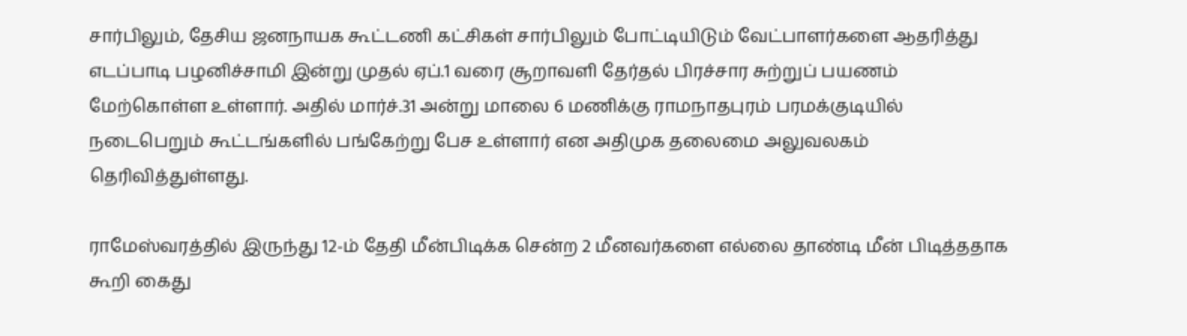சார்பிலும், தேசிய ஜனநாயக கூட்டணி கட்சிகள் சார்பிலும் போட்டியிடும் வேட்பாளர்களை ஆதரித்து எடப்பாடி பழனிச்சாமி இன்று முதல் ஏப்.1 வரை சூறாவளி தேர்தல் பிரச்சார சுற்றுப் பயணம் மேற்கொள்ள உள்ளார். அதில் மார்ச்.31 அன்று மாலை 6 மணிக்கு ராமநாதபுரம் பரமக்குடியில் நடைபெறும் கூட்டங்களில் பங்கேற்று பேச உள்ளார் என அதிமுக தலைமை அலுவலகம் தெரிவித்துள்ளது.

ராமேஸ்வரத்தில் இருந்து 12-ம் தேதி மீன்பிடிக்க சென்ற 2 மீனவர்களை எல்லை தாண்டி மீன் பிடித்ததாக கூறி கைது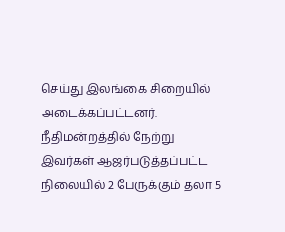செய்து இலங்கை சிறையில் அடைக்கப்பட்டனர். நீதிமன்றத்தில் நேற்று இவர்கள் ஆஜர்படுத்தப்பட்ட நிலையில் 2 பேருக்கும் தலா 5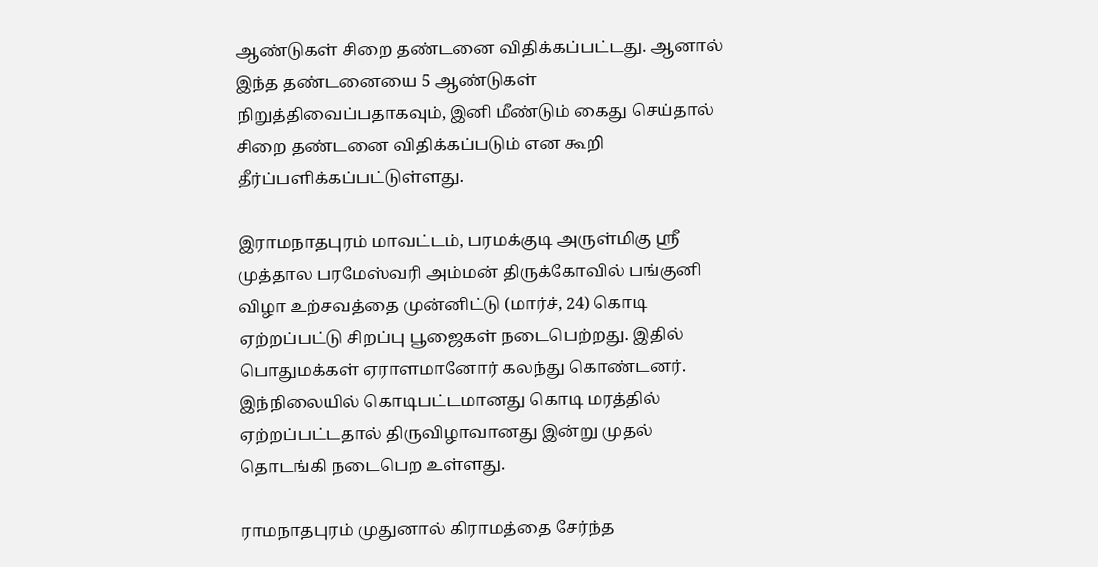ஆண்டுகள் சிறை தண்டனை விதிக்கப்பட்டது. ஆனால் இந்த தண்டனையை 5 ஆண்டுகள் நிறுத்திவைப்பதாகவும், இனி மீண்டும் கைது செய்தால் சிறை தண்டனை விதிக்கப்படும் என கூறி தீர்ப்பளிக்கப்பட்டுள்ளது.

இராமநாதபுரம் மாவட்டம், பரமக்குடி அருள்மிகு ஸ்ரீ முத்தால பரமேஸ்வரி அம்மன் திருக்கோவில் பங்குனி விழா உற்சவத்தை முன்னிட்டு (மார்ச், 24) கொடி ஏற்றப்பட்டு சிறப்பு பூஜைகள் நடைபெற்றது. இதில் பொதுமக்கள் ஏராளமானோர் கலந்து கொண்டனர். இந்நிலையில் கொடிபட்டமானது கொடி மரத்தில் ஏற்றப்பட்டதால் திருவிழாவானது இன்று முதல் தொடங்கி நடைபெற உள்ளது.

ராமநாதபுரம் முதுனால் கிராமத்தை சேர்ந்த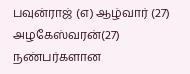பவுன்ராஜ் (எ) ஆழ்வார் (27) அழகேஸ்வரன்(27) நண்பர்களான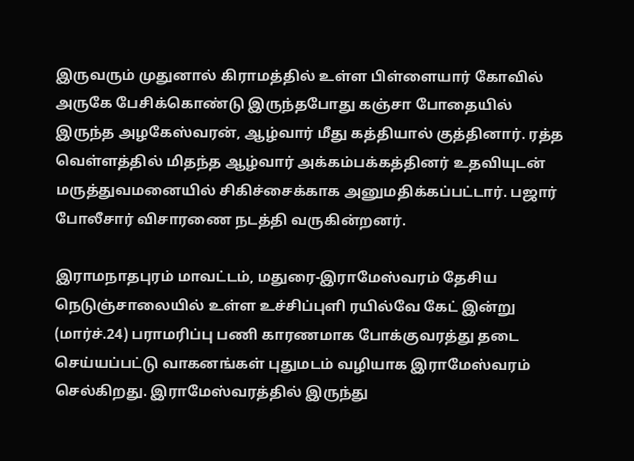இருவரும் முதுனால் கிராமத்தில் உள்ள பிள்ளையார் கோவில் அருகே பேசிக்கொண்டு இருந்தபோது கஞ்சா போதையில் இருந்த அழகேஸ்வரன், ஆழ்வார் மீது கத்தியால் குத்தினார். ரத்த வெள்ளத்தில் மிதந்த ஆழ்வார் அக்கம்பக்கத்தினர் உதவியுடன் மருத்துவமனையில் சிகிச்சைக்காக அனுமதிக்கப்பட்டார். பஜார் போலீசார் விசாரணை நடத்தி வருகின்றனர்.

இராமநாதபுரம் மாவட்டம், மதுரை-இராமேஸ்வரம் தேசிய நெடுஞ்சாலையில் உள்ள உச்சிப்புளி ரயில்வே கேட் இன்று (மார்ச்.24) பராமரிப்பு பணி காரணமாக போக்குவரத்து தடை செய்யப்பட்டு வாகனங்கள் புதுமடம் வழியாக இராமேஸ்வரம் செல்கிறது. இராமேஸ்வரத்தில் இருந்து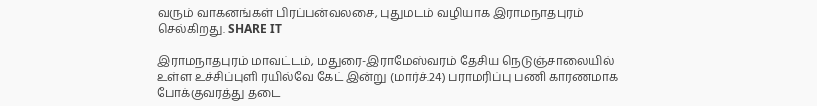வரும் வாகனங்கள் பிரப்பன்வலசை, புதுமடம் வழியாக இராமநாதபுரம் செல்கிறது. SHARE IT

இராமநாதபுரம் மாவட்டம், மதுரை-இராமேஸ்வரம் தேசிய நெடுஞ்சாலையில் உள்ள உச்சிப்புளி ரயில்வே கேட் இன்று (மார்ச்.24) பராமரிப்பு பணி காரணமாக போக்குவரத்து தடை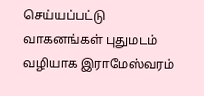செய்யப்பட்டு வாகனங்கள் புதுமடம் வழியாக இராமேஸ்வரம்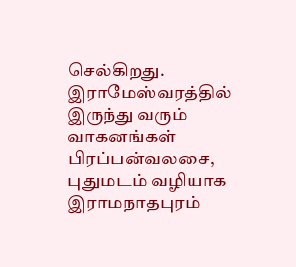செல்கிறது. இராமேஸ்வரத்தில் இருந்து வரும் வாகனங்கள் பிரப்பன்வலசை, புதுமடம் வழியாக இராமநாதபுரம்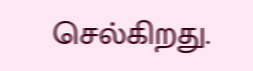செல்கிறது.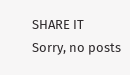SHARE IT
Sorry, no posts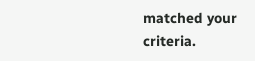matched your criteria.